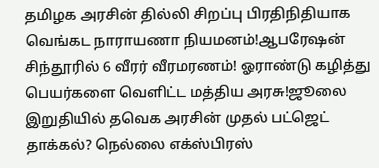தமிழக அரசின் தில்லி சிறப்பு பிரதிநிதியாக வெங்கட நாராயணா நியமனம்!ஆபரேஷன் சிந்தூரில் 6 வீரர் வீரமரணம்! ஓராண்டு கழித்து பெயர்களை வெளிட்ட மத்திய அரசு!ஜூலை இறுதியில் தவெக அரசின் முதல் பட்ஜெட் தாக்கல்? நெல்லை எக்ஸ்பிரஸ்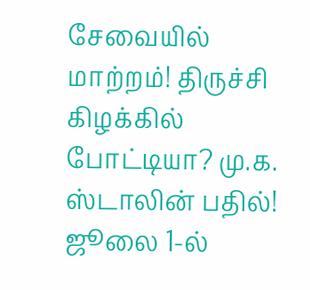சேவையில் மாற்றம்! திருச்சி கிழக்கில் போட்டியா? மு.க. ஸ்டாலின் பதில்! ஜூலை 1-ல்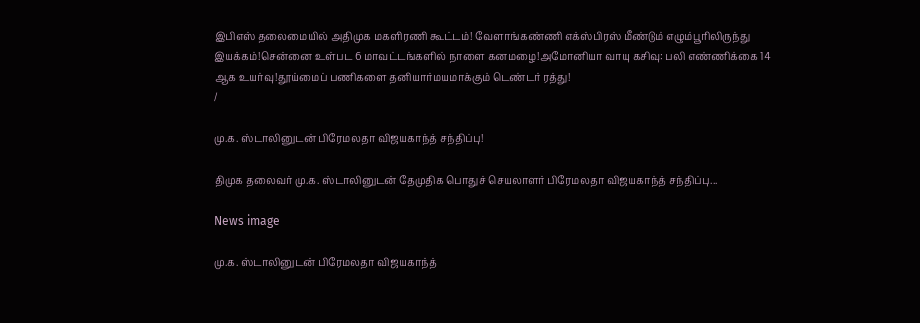இபிஎஸ் தலைமையில் அதிமுக மகளிரணி கூட்டம்! வேளாங்கண்ணி எக்ஸ்பிரஸ் மீண்டும் எழும்பூரிலிருந்து இயக்கம்!சென்னை உள்பட 6 மாவட்டங்களில் நாளை கனமழை!அமோனியா வாயு கசிவு: பலி எண்ணிக்கை 14 ஆக உயர்வு!தூய்மைப் பணிகளை தனியார்மயமாக்கும் டெண்டர் ரத்து!
/

மு.க. ஸ்டாலினுடன் பிரேமலதா விஜயகாந்த் சந்திப்பு!

திமுக தலைவர் மு.க. ஸ்டாலினுடன் தேமுதிக பொதுச் செயலாளர் பிரேமலதா விஜயகாந்த் சந்திப்பு...

News image

மு.க. ஸ்டாலினுடன் பிரேமலதா விஜயகாந்த்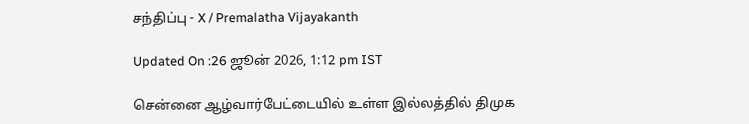சந்திப்பு - X / Premalatha Vijayakanth

Updated On :26 ஜூன் 2026, 1:12 pm IST

சென்னை ஆழ்வார்பேட்டையில் உள்ள இல்லத்தில் திமுக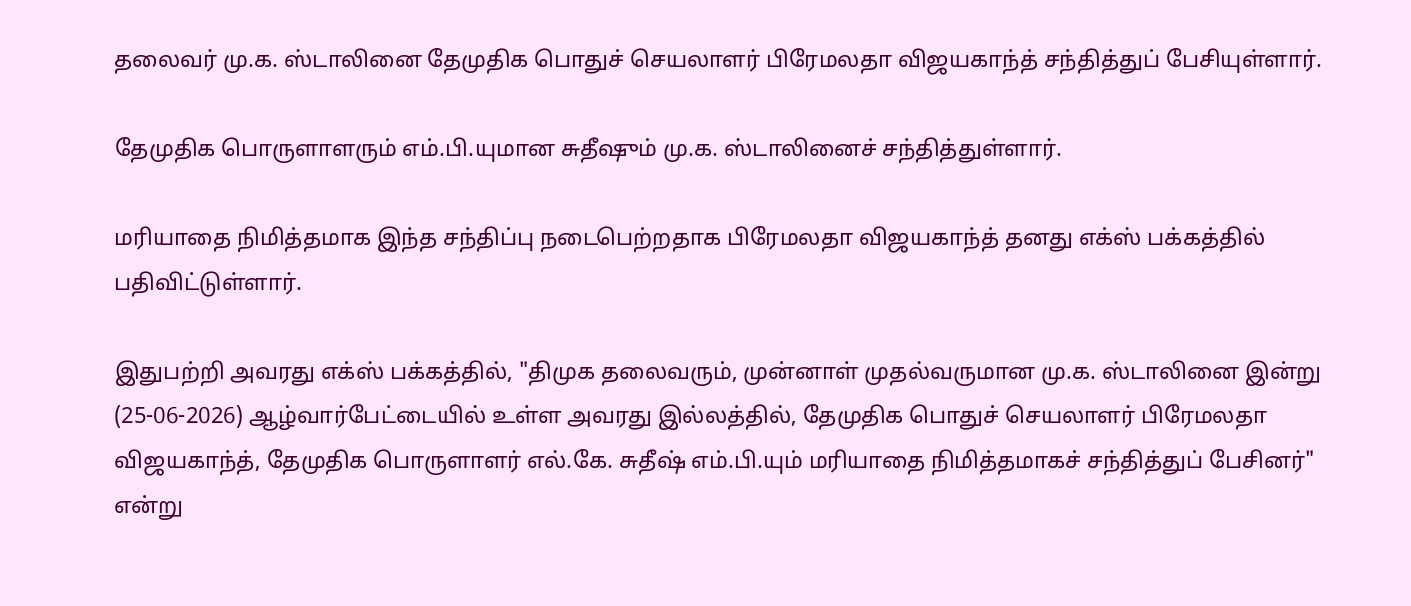தலைவர் மு.க. ஸ்டாலினை தேமுதிக பொதுச் செயலாளர் பிரேமலதா விஜயகாந்த் சந்தித்துப் பேசியுள்ளார்.

தேமுதிக பொருளாளரும் எம்.பி.யுமான சுதீஷும் மு.க. ஸ்டாலினைச் சந்தித்துள்ளார்.

மரியாதை நிமித்தமாக இந்த சந்திப்பு நடைபெற்றதாக பிரேமலதா விஜயகாந்த் தனது எக்ஸ் பக்கத்தில் பதிவிட்டுள்ளார்.

இதுபற்றி அவரது எக்ஸ் பக்கத்தில், "திமுக தலைவரும், முன்னாள் முதல்வருமான மு.க. ஸ்டாலினை இன்று (25-06-2026) ஆழ்வார்பேட்டையில் உள்ள அவரது இல்லத்தில், தேமுதிக பொதுச் செயலாளர் பிரேமலதா விஜயகாந்த், தேமுதிக பொருளாளர் எல்.கே. சுதீஷ் எம்.பி.யும் மரியாதை நிமித்தமாகச் சந்தித்துப் பேசினர்" என்று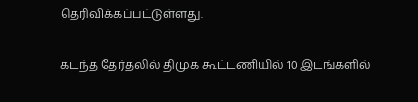தெரிவிக்கப்பட்டுள்ளது.

கடந்த தேர்தலில் திமுக கூட்டணியில் 10 இடங்களில்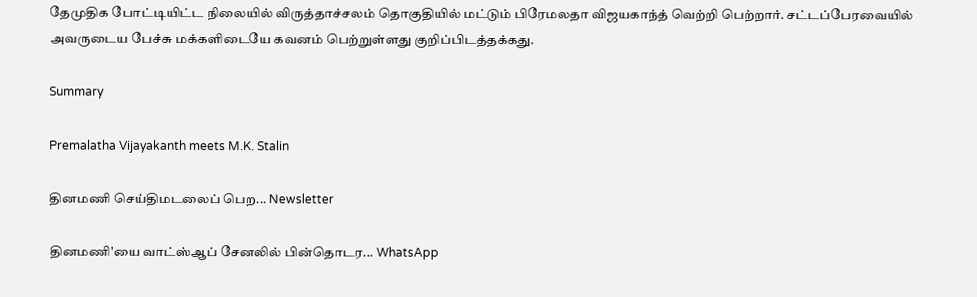தேமுதிக போட்டியிட்ட நிலையில் விருத்தாச்சலம் தொகுதியில் மட்டும் பிரேமலதா விஜயகாந்த் வெற்றி பெற்றார். சட்டப்பேரவையில் அவருடைய பேச்சு மக்களிடையே கவனம் பெற்றுள்ளது குறிப்பிடத்தக்கது.

Summary

Premalatha Vijayakanth meets M.K. Stalin

தினமணி செய்திமடலைப் பெற... Newsletter

தினமணி'யை வாட்ஸ்ஆப் சேனலில் பின்தொடர... WhatsApp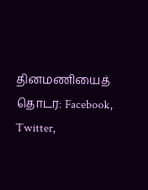தினமணியைத் தொடர: Facebook, Twitter,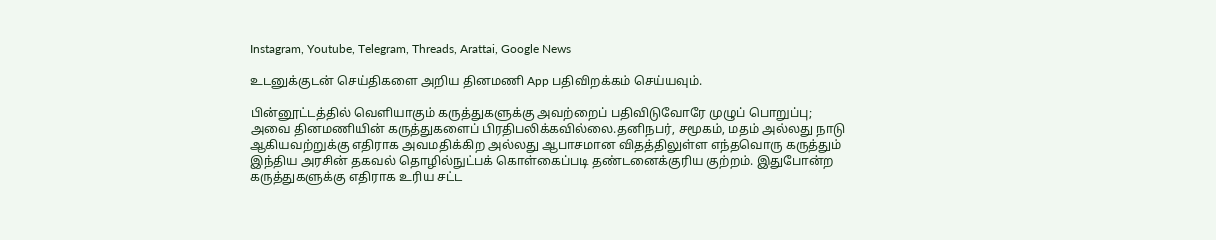Instagram, Youtube, Telegram, Threads, Arattai, Google News

உடனுக்குடன் செய்திகளை அறிய தினமணி App பதிவிறக்கம் செய்யவும்.

பின்னூட்டத்தில் வெளியாகும் கருத்துகளுக்கு அவற்றைப் பதிவிடுவோரே முழுப் பொறுப்பு; அவை தினமணியின் கருத்துகளைப் பிரதிபலிக்கவில்லை.தனிநபர், சமூகம், மதம் அல்லது நாடு ஆகியவற்றுக்கு எதிராக அவமதிக்கிற அல்லது ஆபாசமான விதத்திலுள்ள எந்தவொரு கருத்தும் இந்திய அரசின் தகவல் தொழில்நுட்பக் கொள்கைப்படி தண்டனைக்குரிய குற்றம். இதுபோன்ற கருத்துகளுக்கு எதிராக உரிய சட்ட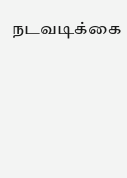நடவடிக்கை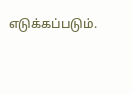எடுக்கப்படும்.